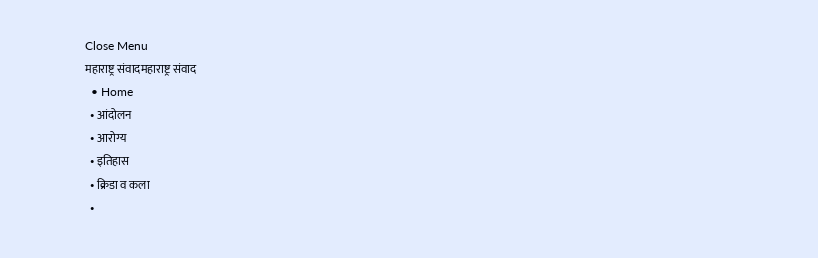Close Menu
महाराष्ट्र संवादमहाराष्ट्र संवाद
  • Home
  • आंदोलन
  • आरोग्य
  • इतिहास
  • क्रिडा व कला
  •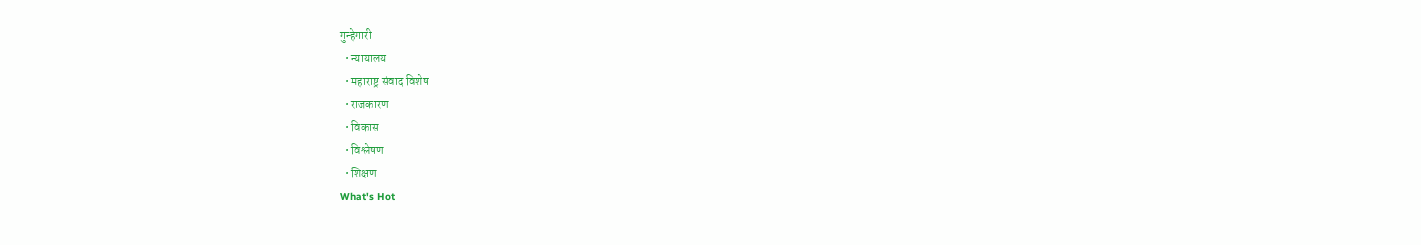गुन्हेगारी
  • न्यायालय
  • महाराष्ट्र संवाद विशेष
  • राजकारण
  • विकास
  • विश्लेषण
  • शिक्षण
What's Hot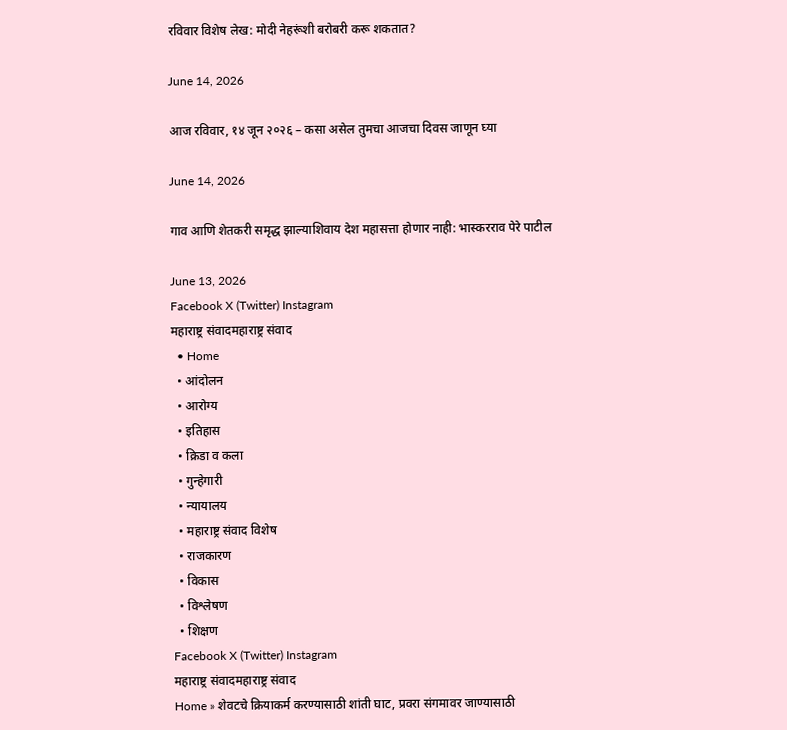रविवार विशेष लेख: मोदी नेहरूंशी बरोबरी करू शकतात?

June 14, 2026

आज रविवार, १४ जून २०२६ – कसा असेल तुमचा आजचा दिवस जाणून घ्या

June 14, 2026

गाव आणि शेतकरी समृद्ध झाल्याशिवाय देश महासत्ता होणार नाही: भास्करराव पेरे पाटील

June 13, 2026
Facebook X (Twitter) Instagram
महाराष्ट्र संवादमहाराष्ट्र संवाद
  • Home
  • आंदोलन
  • आरोग्य
  • इतिहास
  • क्रिडा व कला
  • गुन्हेगारी
  • न्यायालय
  • महाराष्ट्र संवाद विशेष
  • राजकारण
  • विकास
  • विश्लेषण
  • शिक्षण
Facebook X (Twitter) Instagram
महाराष्ट्र संवादमहाराष्ट्र संवाद
Home » शेवटचे क्रियाकर्म करण्यासाठी शांती घाट, प्रवरा संगमावर जाण्यासाठी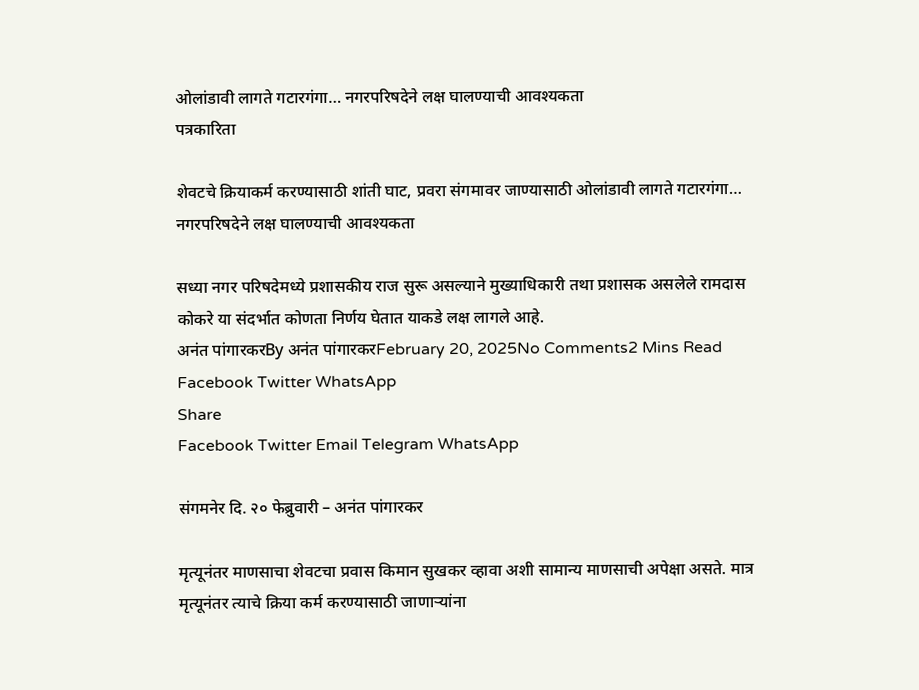ओलांडावी लागते गटारगंगा… नगरपरिषदेने लक्ष घालण्याची आवश्यकता
पत्रकारिता

शेवटचे क्रियाकर्म करण्यासाठी शांती घाट, प्रवरा संगमावर जाण्यासाठी ओलांडावी लागते गटारगंगा… नगरपरिषदेने लक्ष घालण्याची आवश्यकता

सध्या नगर परिषदेमध्ये प्रशासकीय राज सुरू असल्याने मुख्याधिकारी तथा प्रशासक असलेले रामदास कोकरे या संदर्भात कोणता निर्णय घेतात याकडे लक्ष लागले आहे.
अनंत पांगारकरBy अनंत पांगारकरFebruary 20, 2025No Comments2 Mins Read
Facebook Twitter WhatsApp
Share
Facebook Twitter Email Telegram WhatsApp

संगमनेर दि. २० फेब्रुवारी – अनंत पांगारकर

मृत्यूनंतर माणसाचा शेवटचा प्रवास किमान सुखकर व्हावा अशी सामान्य माणसाची अपेक्षा असते. मात्र मृत्यूनंतर त्याचे क्रिया कर्म करण्यासाठी जाणाऱ्यांना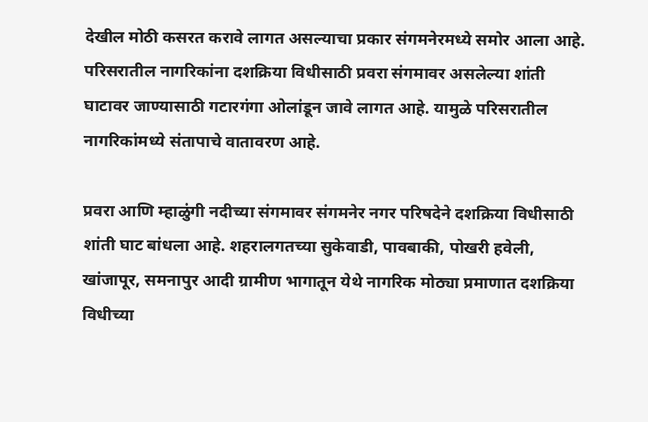देखील मोठी कसरत करावे लागत असल्याचा प्रकार संगमनेरमध्ये समोर आला आहे. परिसरातील नागरिकांना दशक्रिया विधीसाठी प्रवरा संगमावर असलेल्या शांती घाटावर जाण्यासाठी गटारगंगा ओलांडून जावे लागत आहे. यामुळे परिसरातील नागरिकांमध्ये संतापाचे वातावरण आहे.

प्रवरा आणि म्हाळुंगी नदीच्या संगमावर संगमनेर नगर परिषदेने दशक्रिया विधीसाठी शांती घाट बांधला आहे. शहरालगतच्या सुकेवाडी, पावबाकी, पोखरी हवेली, खांजापूर, समनापुर आदी ग्रामीण भागातून येथे नागरिक मोठ्या प्रमाणात दशक्रिया विधीच्या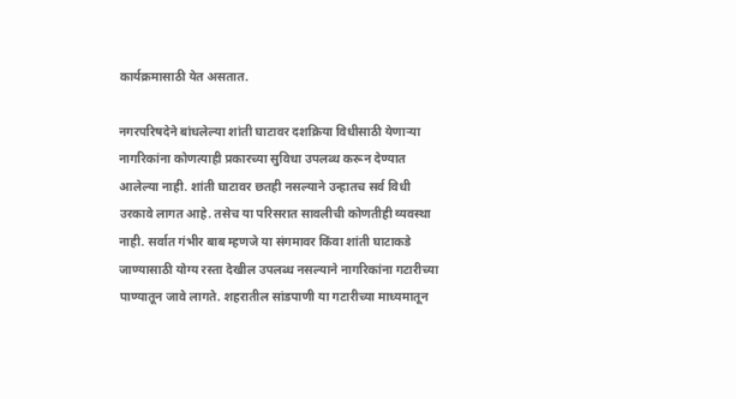कार्यक्रमासाठी येत असतात.

नगरपरिषदेने बांधलेल्या शांती घाटावर दशक्रिया विधीसाठी येणाऱ्या नागरिकांना कोणत्याही प्रकारच्या सुविधा उपलब्ध करून देण्यात आलेल्या नाही. शांती घाटावर छतही नसल्याने उन्हातच सर्व विधी उरकावे लागत आहे. तसेच या परिसरात सावलीची कोणतीही व्यवस्था नाही. सर्वात गंभीर बाब म्हणजे या संगमावर किंवा शांती घाटाकडे जाण्यासाठी योग्य रस्ता देखील उपलब्ध नसल्याने नागरिकांना गटारीच्या पाण्यातून जावे लागते. शहरातील सांडपाणी या गटारीच्या माध्यमातून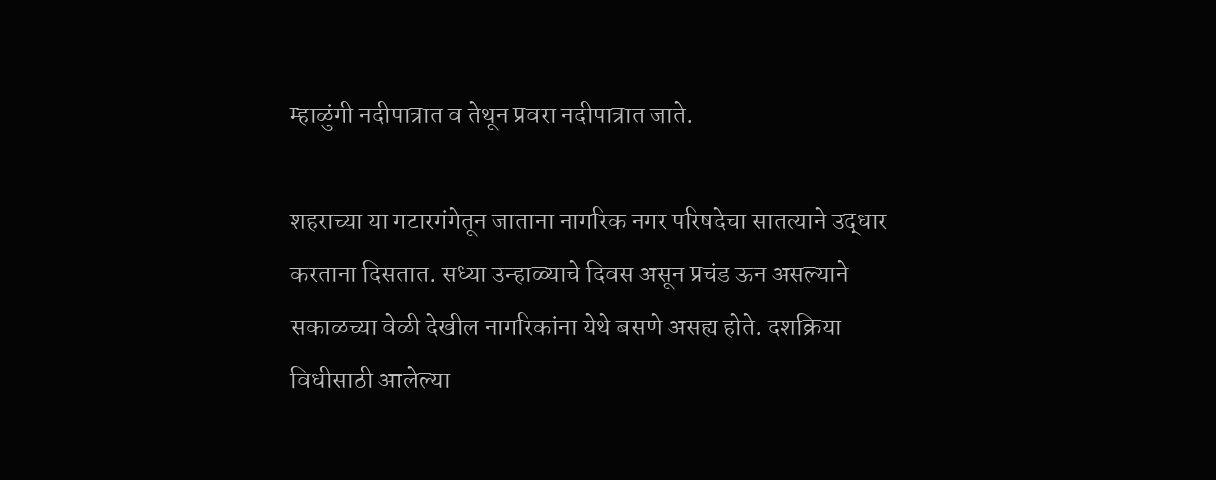म्हाळुंगी नदीपात्रात व तेथून प्रवरा नदीपात्रात जाते.

शहराच्या या गटारगंगेतून जाताना नागरिक नगर परिषदेचा सातत्याने उद्धार करताना दिसतात. सध्या उन्हाळ्याचे दिवस असून प्रचंड ऊन असल्याने सकाळच्या वेळी देखील नागरिकांना येथे बसणे असह्य होते. दशक्रिया विधीसाठी आलेल्या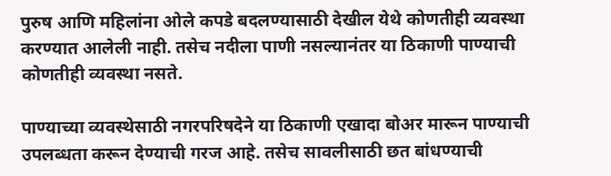पुरुष आणि महिलांना ओले कपडे बदलण्यासाठी देखील येथे कोणतीही व्यवस्था करण्यात आलेली नाही. तसेच नदीला पाणी नसल्यानंतर या ठिकाणी पाण्याची कोणतीही व्यवस्था नसते.

पाण्याच्या व्यवस्थेसाठी नगरपरिषदेने या ठिकाणी एखादा बोअर मारून पाण्याची उपलब्धता करून देण्याची गरज आहे. तसेच सावलीसाठी छत बांधण्याची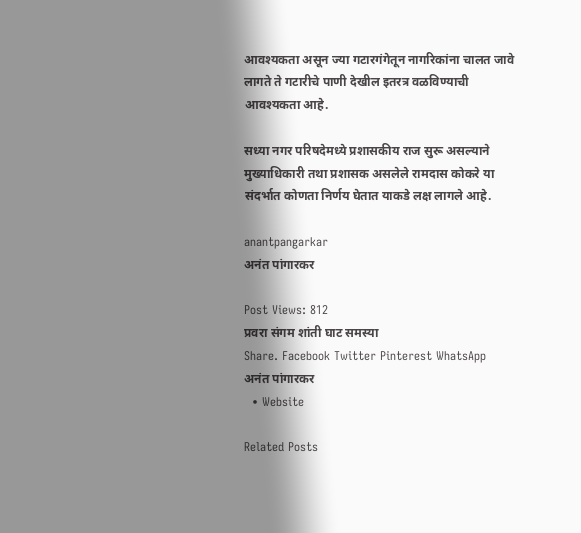आवश्यकता असून ज्या गटारगंगेतून नागरिकांना चालत जावे लागते ते गटारीचे पाणी देखील इतरत्र वळविण्याची आवश्यकता आहे.

सध्या नगर परिषदेमध्ये प्रशासकीय राज सुरू असल्याने मुख्याधिकारी तथा प्रशासक असलेले रामदास कोकरे या संदर्भात कोणता निर्णय घेतात याकडे लक्ष लागले आहे.

anantpangarkar
अनंत पांगारकर

Post Views: 812
प्रवरा संगम शांती घाट समस्या
Share. Facebook Twitter Pinterest WhatsApp
अनंत पांगारकर
  • Website

Related Posts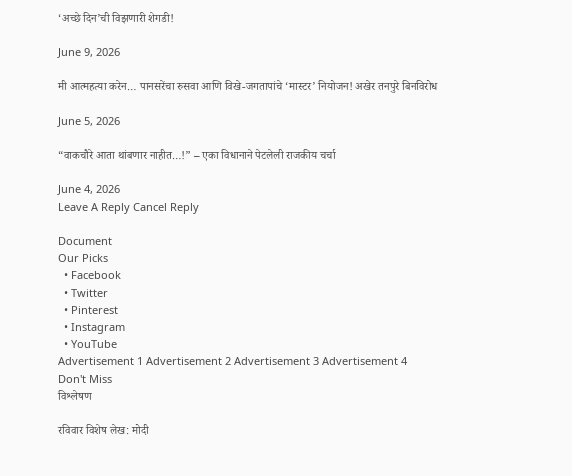‘अच्छे दिन’ची विझणारी शेगडी!

June 9, 2026

मी आत्महत्या करेन… पानसरेंचा रुसवा आणि विखे-जगतापांचे ‘मास्टर’ नियोजन! अखेर तनपुरे बिनविरोध

June 5, 2026

“वाकचौरे आता थांबणार नाहीत…!” – एका विधानाने पेटलेली राजकीय चर्चा

June 4, 2026
Leave A Reply Cancel Reply

Document
Our Picks
  • Facebook
  • Twitter
  • Pinterest
  • Instagram
  • YouTube
Advertisement 1 Advertisement 2 Advertisement 3 Advertisement 4
Don't Miss
विश्लेषण

रविवार विशेष लेख: मोदी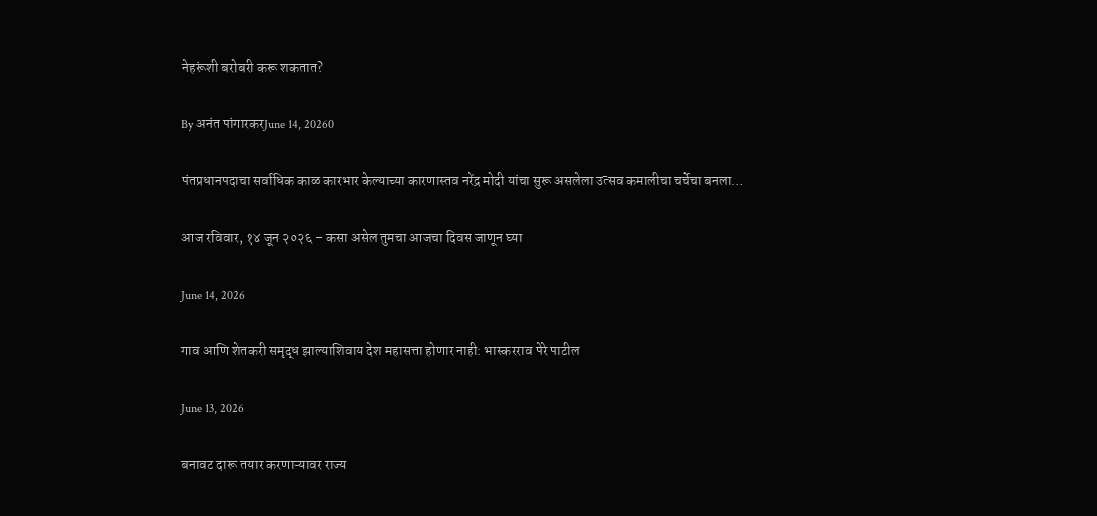नेहरूंशी बरोबरी करू शकतात?

By अनंत पांगारकरJune 14, 20260

पंतप्रधानपदाचा सर्वाधिक काळ कारभार केल्याच्या कारणास्तव नरेंद्र मोदी यांचा सुरू असलेला उत्सव कमालीचा चर्चेचा बनला…

आज रविवार, १४ जून २०२६ – कसा असेल तुमचा आजचा दिवस जाणून घ्या

June 14, 2026

गाव आणि शेतकरी समृद्ध झाल्याशिवाय देश महासत्ता होणार नाही: भास्करराव पेरे पाटील

June 13, 2026

बनावट दारू तयार करणाऱ्यावर राज्य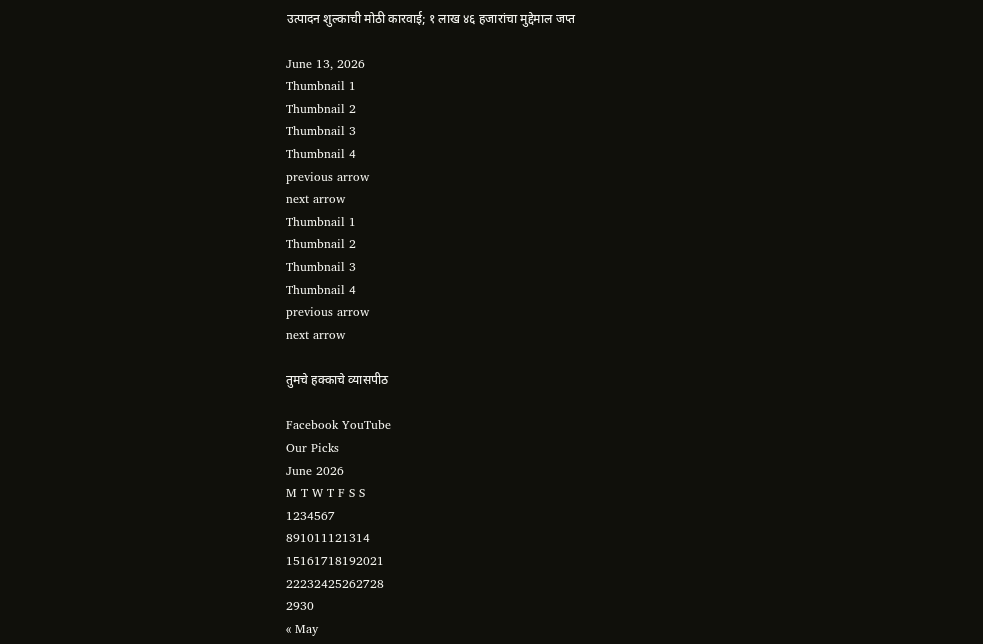उत्पादन शुल्काची मोठी कारवाई; १ लाख ४६ हजारांचा मुद्देमाल जप्त

June 13, 2026
Thumbnail 1
Thumbnail 2
Thumbnail 3
Thumbnail 4
previous arrow
next arrow
Thumbnail 1
Thumbnail 2
Thumbnail 3
Thumbnail 4
previous arrow
next arrow

तुमचे हक्काचे व्यासपीठ

Facebook YouTube
Our Picks
June 2026
M T W T F S S
1234567
891011121314
15161718192021
22232425262728
2930
« May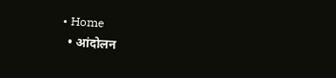• Home
  • आंदोलन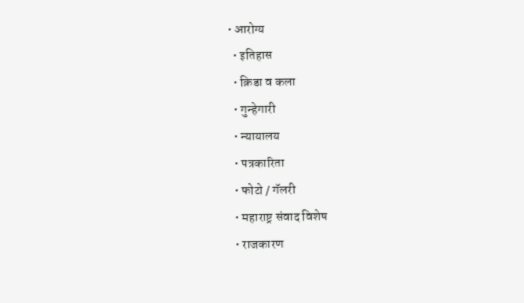• आरोग्य
  • इतिहास
  • क्रिडा व कला
  • गुन्हेगारी
  • न्यायालय
  • पत्रकारिता
  • फोटो / गॅलरी
  • महाराष्ट्र संवाद विशेष
  • राजकारण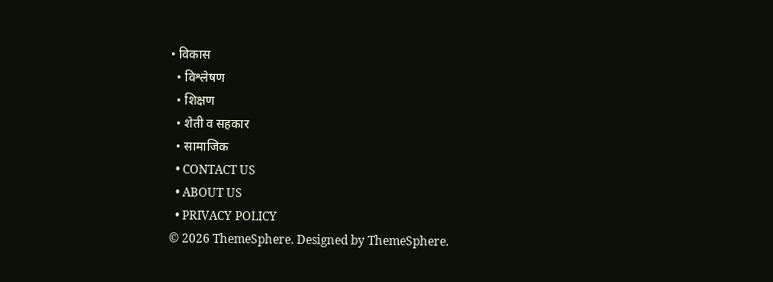• विकास
  • विश्लेषण
  • शिक्षण
  • शेती व सहकार
  • सामाजिक
  • CONTACT US
  • ABOUT US
  • PRIVACY POLICY
© 2026 ThemeSphere. Designed by ThemeSphere.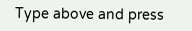Type above and press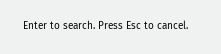Enter to search. Press Esc to cancel.